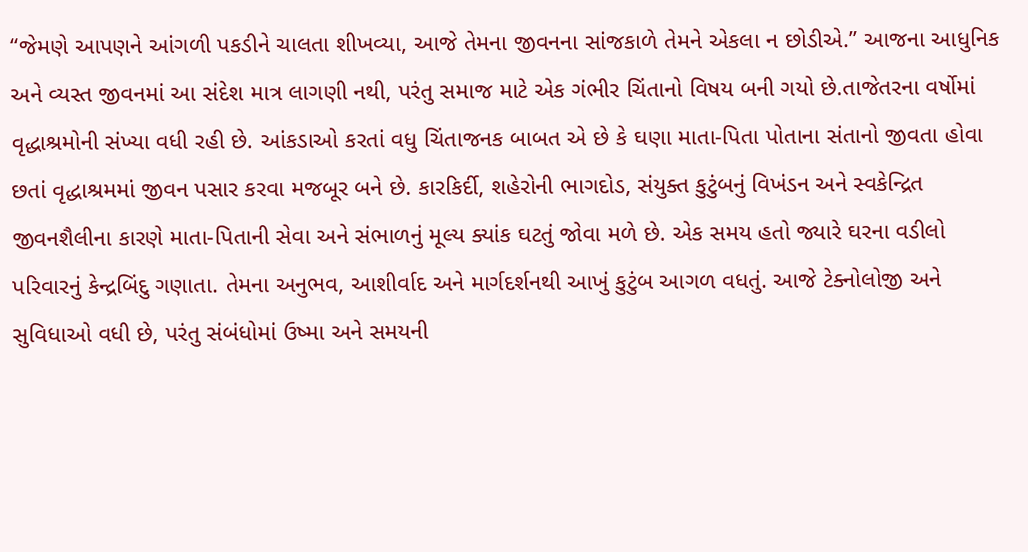“જેમણે આપણને આંગળી પકડીને ચાલતા શીખવ્યા, આજે તેમના જીવનના સાંજકાળે તેમને એકલા ન છોડીએ.” આજના આધુનિક અને વ્યસ્ત જીવનમાં આ સંદેશ માત્ર લાગણી નથી, પરંતુ સમાજ માટે એક ગંભીર ચિંતાનો વિષય બની ગયો છે.તાજેતરના વર્ષોમાં વૃદ્ધાશ્રમોની સંખ્યા વધી રહી છે. આંકડાઓ કરતાં વધુ ચિંતાજનક બાબત એ છે કે ઘણા માતા-પિતા પોતાના સંતાનો જીવતા હોવા છતાં વૃદ્ધાશ્રમમાં જીવન પસાર કરવા મજબૂર બને છે. કારકિર્દી, શહેરોની ભાગદોડ, સંયુક્ત કુટુંબનું વિખંડન અને સ્વકેન્દ્રિત જીવનશૈલીના કારણે માતા-પિતાની સેવા અને સંભાળનું મૂલ્ય ક્યાંક ઘટતું જોવા મળે છે. એક સમય હતો જ્યારે ઘરના વડીલો પરિવારનું કેન્દ્રબિંદુ ગણાતા. તેમના અનુભવ, આશીર્વાદ અને માર્ગદર્શનથી આખું કુટુંબ આગળ વધતું. આજે ટેક્નોલોજી અને સુવિધાઓ વધી છે, પરંતુ સંબંધોમાં ઉષ્મા અને સમયની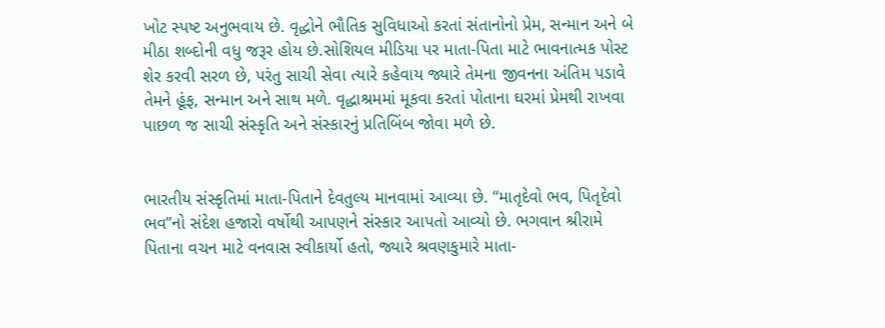ખોટ સ્પષ્ટ અનુભવાય છે. વૃદ્ધોને ભૌતિક સુવિધાઓ કરતાં સંતાનોનો પ્રેમ, સન્માન અને બે મીઠા શબ્દોની વધુ જરૂર હોય છે.સોશિયલ મીડિયા પર માતા-પિતા માટે ભાવનાત્મક પોસ્ટ શેર કરવી સરળ છે, પરંતુ સાચી સેવા ત્યારે કહેવાય જ્યારે તેમના જીવનના અંતિમ પડાવે તેમને હૂંફ, સન્માન અને સાથ મળે. વૃદ્ધાશ્રમમાં મૂકવા કરતાં પોતાના ઘરમાં પ્રેમથી રાખવા પાછળ જ સાચી સંસ્કૃતિ અને સંસ્કારનું પ્રતિબિંબ જોવા મળે છે.


ભારતીય સંસ્કૃતિમાં માતા-પિતાને દેવતુલ્ય માનવામાં આવ્યા છે. “માતૃદેવો ભવ, પિતૃદેવો ભવ”નો સંદેશ હજારો વર્ષોથી આપણને સંસ્કાર આપતો આવ્યો છે. ભગવાન શ્રીરામે પિતાના વચન માટે વનવાસ સ્વીકાર્યો હતો, જ્યારે શ્રવણકુમારે માતા-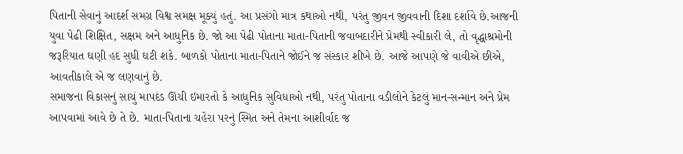પિતાની સેવાનું આદર્શ સમગ્ર વિશ્વ સમક્ષ મૂક્યું હતું. આ પ્રસંગો માત્ર કથાઓ નથી, પરંતુ જીવન જીવવાની દિશા દર્શાવે છે.આજની યુવા પેઢી શિક્ષિત, સક્ષમ અને આધુનિક છે. જો આ પેઢી પોતાના માતા-પિતાની જવાબદારીને પ્રેમથી સ્વીકારી લે, તો વૃદ્ધાશ્રમોની જરૂરિયાત ઘણી હદ સુધી ઘટી શકે. બાળકો પોતાના માતા-પિતાને જોઈને જ સંસ્કાર શીખે છે. આજે આપણે જે વાવીએ છીએ, આવતીકાલે એ જ લણવાનું છે.
સમાજના વિકાસનું સાચું માપદંડ ઊંચી ઇમારતો કે આધુનિક સુવિધાઓ નથી, પરંતુ પોતાના વડીલોને કેટલું માન-સન્માન અને પ્રેમ આપવામાં આવે છે તે છે. માતા-પિતાના ચહેરા પરનું સ્મિત અને તેમના આશીર્વાદ જ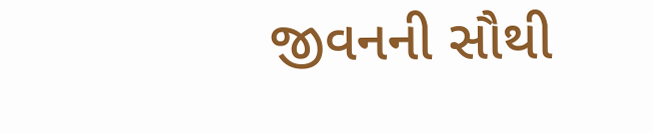જીવનની સૌથી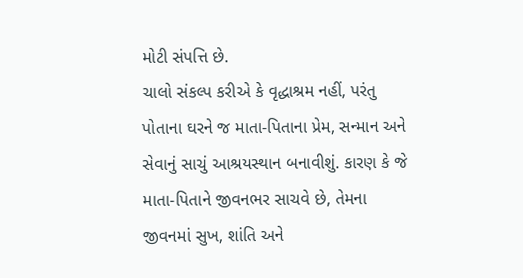મોટી સંપત્તિ છે.
ચાલો સંકલ્પ કરીએ કે વૃદ્ધાશ્રમ નહીં, પરંતુ પોતાના ઘરને જ માતા-પિતાના પ્રેમ, સન્માન અને સેવાનું સાચું આશ્રયસ્થાન બનાવીશું. કારણ કે જે માતા-પિતાને જીવનભર સાચવે છે, તેમના જીવનમાં સુખ, શાંતિ અને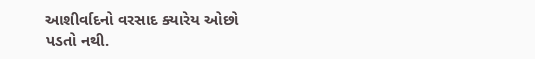આશીર્વાદનો વરસાદ ક્યારેય ઓછો પડતો નથી.